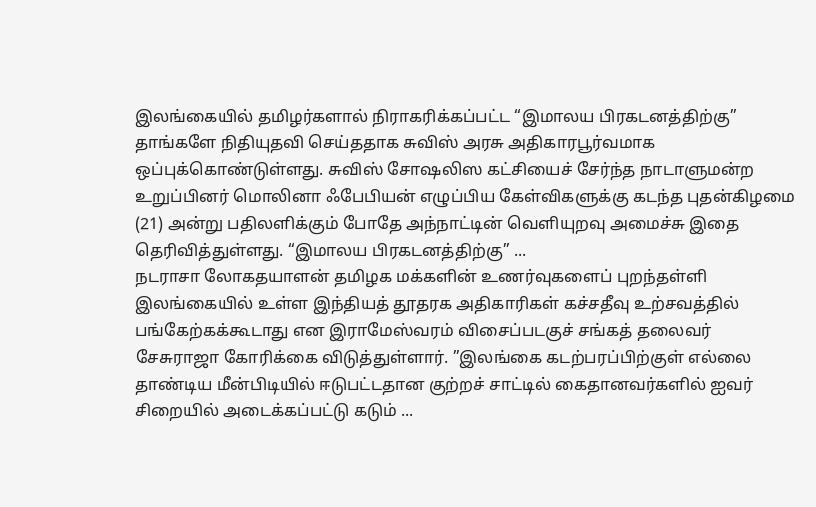இலங்கையில் தமிழர்களால் நிராகரிக்கப்பட்ட “இமாலய பிரகடனத்திற்கு” தாங்களே நிதியுதவி செய்ததாக சுவிஸ் அரசு அதிகாரபூர்வமாக ஒப்புக்கொண்டுள்ளது. சுவிஸ் சோஷலிஸ கட்சியைச் சேர்ந்த நாடாளுமன்ற உறுப்பினர் மொலினா ஃபேபியன் எழுப்பிய கேள்விகளுக்கு கடந்த புதன்கிழமை (21) அன்று பதிலளிக்கும் போதே அந்நாட்டின் வெளியுறவு அமைச்சு இதை தெரிவித்துள்ளது. “இமாலய பிரகடனத்திற்கு” ...
நடராசா லோகதயாளன் தமிழக மக்களின் உணர்வுகளைப் புறந்தள்ளி இலங்கையில் உள்ள இந்தியத் தூதரக அதிகாரிகள் கச்சதீவு உற்சவத்தில் பங்கேற்கக்கூடாது என இராமேஸ்வரம் விசைப்படகுச் சங்கத் தலைவர் சேசுராஜா கோரிக்கை விடுத்துள்ளார். ”இலங்கை கடற்பரப்பிற்குள் எல்லை தாண்டிய மீன்பிடியில் ஈடுபட்டதான குற்றச் சாட்டில் கைதானவர்களில் ஐவர் சிறையில் அடைக்கப்பட்டு கடும் ...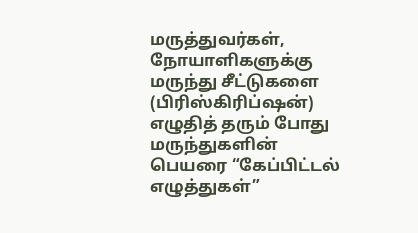மருத்துவர்கள், நோயாளிகளுக்கு மருந்து சீட்டுகளை (பிரிஸ்கிரிப்ஷன்) எழுதித் தரும் போது மருந்துகளின் பெயரை “கேப்பிட்டல் எழுத்துகள்”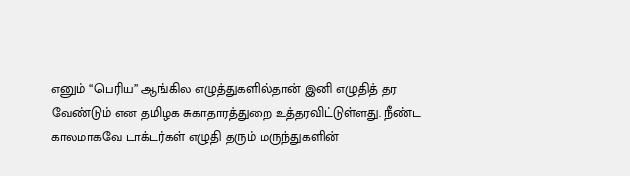எனும் “பெரிய” ஆங்கில எழுத்துகளில்தான் இனி எழுதித் தர வேண்டும் என தமிழக சுகாதாரத்துறை உத்தரவிட்டுள்ளது. நீண்ட காலமாகவே டாக்டர்கள் எழுதி தரும் மருந்துகளின்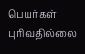பெயர்கள் புரிவதில்லை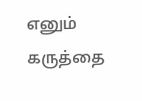எனும் கருத்தை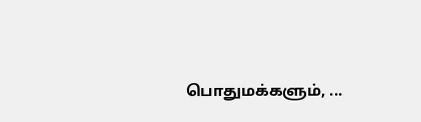பொதுமக்களும், ...